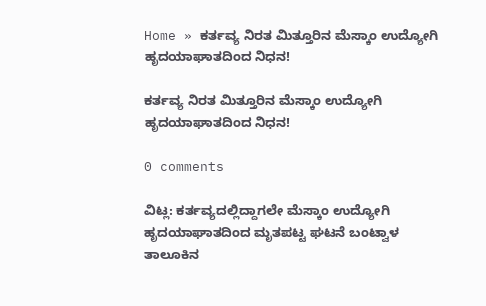Home » ಕರ್ತವ್ಯ ನಿರತ ಮಿತ್ತೂರಿನ ಮೆಸ್ಕಾಂ ಉದ್ಯೋಗಿ ಹೃದಯಾಘಾತದಿಂದ ನಿಧನ!

ಕರ್ತವ್ಯ ನಿರತ ಮಿತ್ತೂರಿನ ಮೆಸ್ಕಾಂ ಉದ್ಯೋಗಿ ಹೃದಯಾಘಾತದಿಂದ ನಿಧನ!

0 comments

ವಿಟ್ಲ: ಕರ್ತವ್ಯದಲ್ಲಿದ್ದಾಗಲೇ ಮೆಸ್ಕಾಂ ಉದ್ಯೋಗಿ ಹೃದಯಾಘಾತದಿಂದ ಮೃತಪಟ್ಟ ಘಟನೆ ಬಂಟ್ವಾಳ ತಾಲೂಕಿನ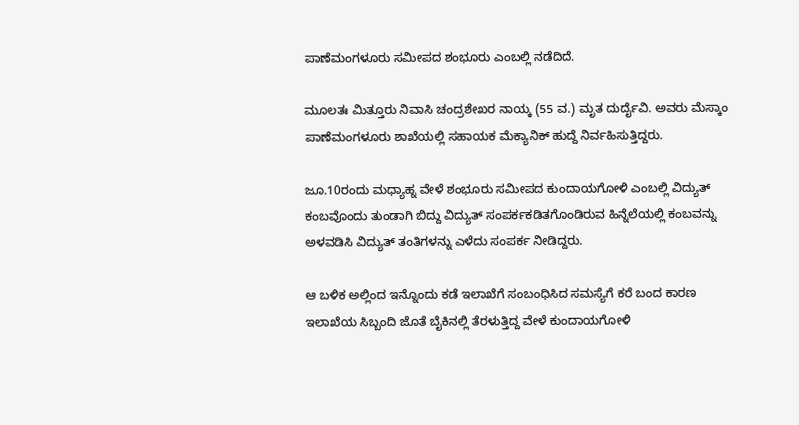ಪಾಣೆಮಂಗಳೂರು ಸಮೀಪದ ಶಂಭೂರು ಎಂಬಲ್ಲಿ ನಡೆದಿದೆ.

ಮೂಲತಃ ಮಿತ್ತೂರು ನಿವಾಸಿ ಚಂದ್ರಶೇಖರ ನಾಯ್ಕ (55 ವ.) ಮೃತ ದುರ್ದೈವಿ. ಅವರು ಮೆಸ್ಕಾಂ ಪಾಣೆಮಂಗಳೂರು ಶಾಖೆಯಲ್ಲಿ ಸಹಾಯಕ ಮೆಕ್ಯಾನಿಕ್ ಹುದ್ದೆ ನಿರ್ವಹಿಸುತ್ತಿದ್ದರು.

ಜೂ.10ರಂದು ಮಧ್ಯಾಹ್ನ ವೇಳೆ ಶಂಭೂರು ಸಮೀಪದ ಕುಂದಾಯಗೋಳಿ ಎಂಬಲ್ಲಿ ವಿದ್ಯುತ್‌ ಕಂಬವೊಂದು ತುಂಡಾಗಿ ಬಿದ್ದು ವಿದ್ಯುತ್ ಸಂಪರ್ಕಕಡಿತಗೊಂಡಿರುವ ಹಿನ್ನೆಲೆಯಲ್ಲಿ ಕಂಬವನ್ನು ಅಳವಡಿಸಿ ವಿದ್ಯುತ್‌ ತಂತಿಗಳನ್ನು ಎಳೆದು ಸಂಪರ್ಕ ನೀಡಿದ್ದರು.

ಆ ಬಳಿಕ ಅಲ್ಲಿಂದ ಇನ್ನೊಂದು ಕಡೆ ಇಲಾಖೆಗೆ ಸಂಬಂಧಿಸಿದ ಸಮಸ್ಯೆಗೆ ಕರೆ ಬಂದ ಕಾರಣ ಇಲಾಖೆಯ ಸಿಬ್ಬಂದಿ ಜೊತೆ ಬೈಕಿನಲ್ಲಿ ತೆರಳುತ್ತಿದ್ದ ವೇಳೆ ಕುಂದಾಯಗೋಳಿ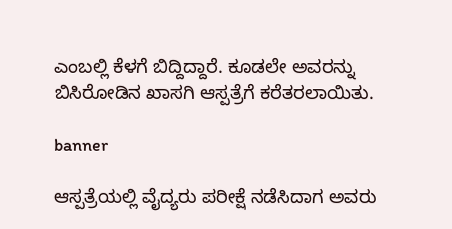ಎಂಬಲ್ಲಿ ಕೆಳಗೆ ಬಿದ್ದಿದ್ದಾರೆ. ಕೂಡಲೇ ಅವರನ್ನು ಬಿಸಿರೋಡಿನ ಖಾಸಗಿ ಆಸ್ಪತ್ರೆಗೆ ಕರೆತರಲಾಯಿತು.

banner

ಆಸ್ಪತ್ರೆಯಲ್ಲಿ ವೈದ್ಯರು ಪರೀಕ್ಷೆ ನಡೆಸಿದಾಗ ಅವರು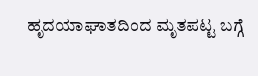ಹೃದಯಾಘಾತದಿಂದ ಮೃತಪಟ್ಟ ಬಗ್ಗೆ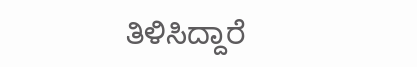ತಿಳಿಸಿದ್ದಾರೆ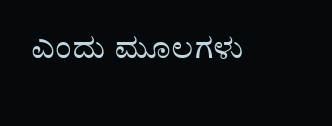ಎಂದು ಮೂಲಗಳು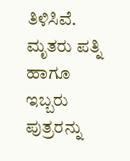ತಿಳಿಸಿವೆ. ಮೃತರು ಪತ್ನಿ ಹಾಗೂ ಇಬ್ಬರು ಪುತ್ರರನ್ನು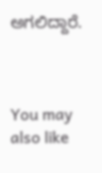ಅಗಲಿದ್ದಾರೆ.



You may also like